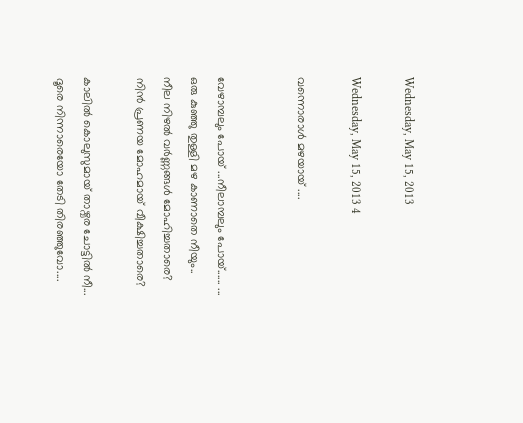Wednesday, May 15, 2013

Wednesday, May 15, 2013 4

വന്നൊരാള്‍ മഴയായ് ....


വേഴാമ്പലും പോയ്‌ ...നീലാമ്പലും പോയ്‌...... ...
ഒരു കുഞ്ഞു തുള്ളി മഴ കാണാതെ നീയും..
നീല നിഴൽ വർണ്ണങ്ങൾ മോഹിച്ചതാരെ?
നിൻ പ്രണയ മോഹമായ് വീക്ഷിച്ചതാരെ?

കാലിൽ കൊലുസുമായ് താഴ്വര ചോട്ടിൽ നീ...
ദൂരെ നിന്നാരെയോ തേടി തിരഞ്ഞുവോ....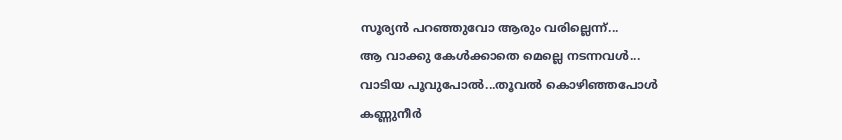സൂര്യൻ പറഞ്ഞുവോ ആരും വരില്ലെന്ന്...
ആ വാക്കു കേൾക്കാതെ മെല്ലെ നടന്നവൾ...
വാടിയ പൂവുപോൽ...തൂവൽ കൊഴിഞ്ഞപോൾ
കണ്ണുനീർ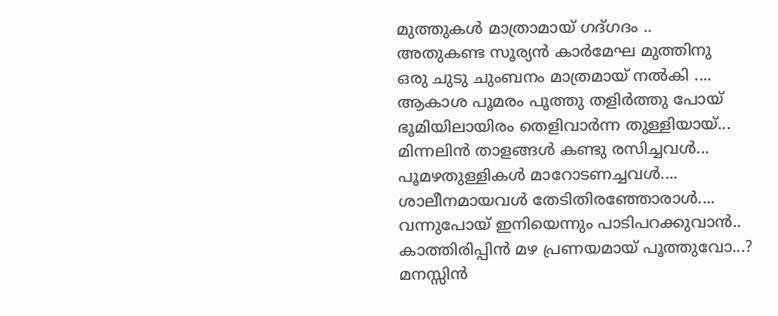മുത്തുകൾ മാത്രാമായ് ഗദ്ഗദം ..
അതുകണ്ട സൂര്യൻ കാർമേഘ മുത്തിനു
ഒരു ചുടു ചുംബനം മാത്രമായ്‌ നൽകി ....
ആകാശ പൂമരം പൂത്തു തളിർത്തു പോയ്‌
ഭൂമിയിലായിരം തെളിവാർന്ന തുള്ളിയായ്...
മിന്നലിൻ താളങ്ങൾ കണ്ടു രസിച്ചവൾ...
പൂമഴതുള്ളികൾ മാറോടണച്ചവൾ....
ശാലീനമായവൾ തേടിതിരഞ്ഞോരാൾ....
വന്നുപോയ്‌ ഇനിയെന്നും പാടിപറക്കുവാൻ..
കാത്തിരിപ്പിൻ മഴ പ്രണയമായ് പൂത്തുവോ...?
മനസ്സിൻ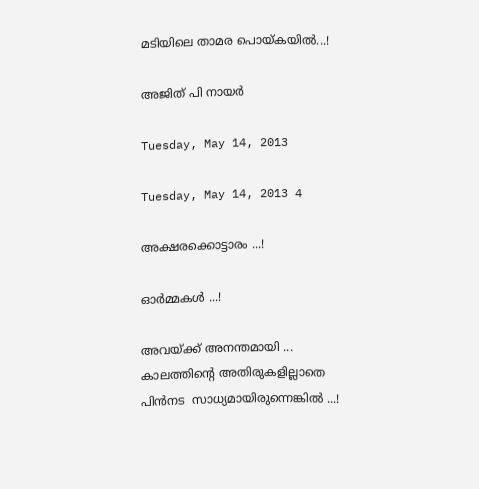മടിയിലെ താമര പൊയ്കയിൽ...!

അജിത്‌ പി നായർ

Tuesday, May 14, 2013

Tuesday, May 14, 2013 4

അക്ഷരക്കൊട്ടാരം ...!

ഓര്‍മ്മകള്‍ ...!

അവയ്ക്ക് അനന്തമായി ...
കാലത്തിന്റെ അതിരുകളില്ലാതെ
പിന്‍നട  സാധ്യമായിരുന്നെങ്കില്‍ ...!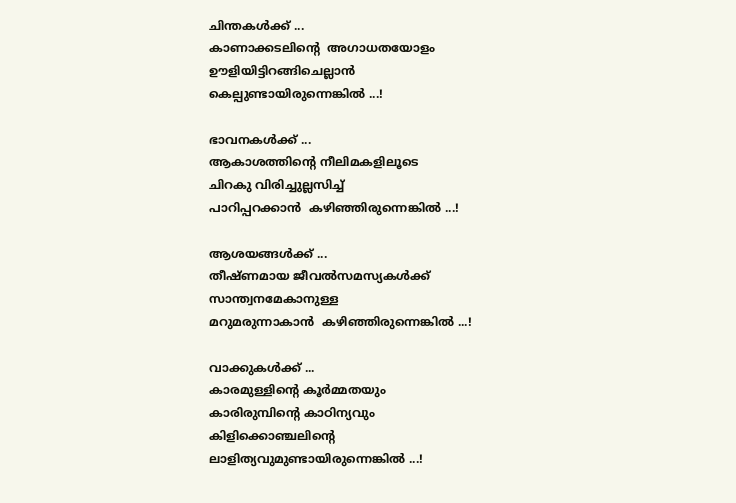ചിന്തകള്‍ക്ക് ...
കാണാക്കടലിന്റെ  അഗാധതയോളം
ഊളിയിട്ടിറങ്ങിചെല്ലാന്‍
കെല്പുണ്ടായിരുന്നെങ്കില്‍ ...!

ഭാവനകള്‍ക്ക് ...
ആകാശത്തിന്റെ നീലിമകളിലൂടെ
ചിറകു വിരിച്ചുല്ലസിച്ച്
പാറിപ്പറക്കാന്‍  കഴിഞ്ഞിരുന്നെങ്കില്‍ ...!

ആശയങ്ങള്‍ക്ക് ...
തീഷ്ണമായ ജീവല്‍സമസ്യകള്‍ക്ക്
സാന്ത്വനമേകാനുള്ള
മറുമരുന്നാകാന്‍  കഴിഞ്ഞിരുന്നെങ്കില്‍ ...!

വാക്കുകള്‍ക്ക് ...
കാരമുള്ളിന്റെ കൂര്‍മ്മതയും
കാരിരുമ്പിന്റെ കാഠിന്യവും
കിളിക്കൊഞ്ചലിന്റെ
ലാളിത്യവുമുണ്ടായിരുന്നെങ്കില്‍ ...!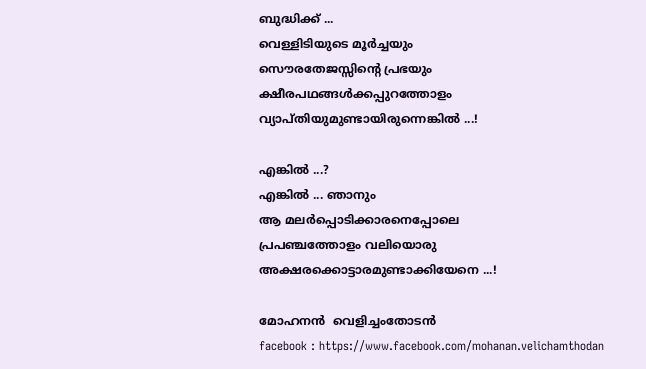ബുദ്ധിക്ക് ...
വെള്ളിടിയുടെ മൂര്‍ച്ചയും
സൌരതേജസ്സിന്റെ പ്രഭയും
ക്ഷീരപഥങ്ങള്‍ക്കപ്പുറത്തോളം
വ്യാപ്തിയുമുണ്ടായിരുന്നെങ്കില്‍ ...!

എങ്കില്‍ ...?
എങ്കില്‍ ... ഞാനും
ആ മലര്‍പ്പൊടിക്കാരനെപ്പോലെ
പ്രപഞ്ചത്തോളം വലിയൊരു
അക്ഷരക്കൊട്ടാരമുണ്ടാക്കിയേനെ ...!

മോഹനന്‍  വെളിച്ചംതോടന്‍
facebook : https://www.facebook.com/mohanan.velichamthodan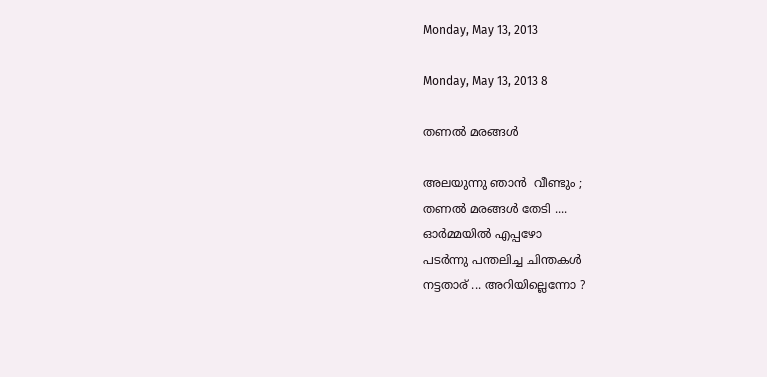Monday, May 13, 2013

Monday, May 13, 2013 8

തണല്‍ മരങ്ങള്‍

അലയുന്നു ഞാന്‍  വീണ്ടും ;
തണല്‍ മരങ്ങള്‍ തേടി ....
ഓര്‍മ്മയില്‍ എപ്പഴോ
പടര്‍ന്നു പന്തലിച്ച ചിന്തകള്‍
നട്ടതാര് ... അറിയില്ലെന്നോ ?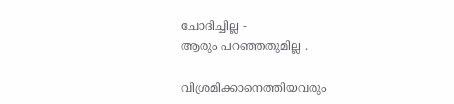ചോദിച്ചില്ല -
ആരും പറഞ്ഞതുമില്ല .

വിശ്രമിക്കാനെത്തിയവരും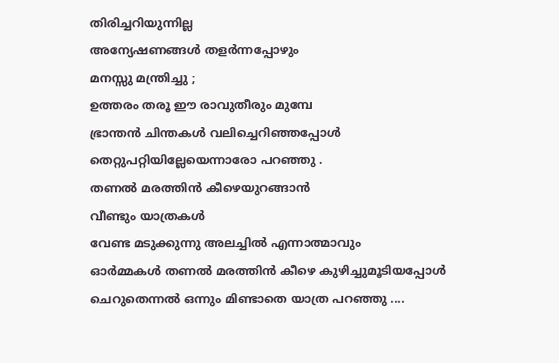തിരിച്ചറിയുന്നില്ല
അന്യേഷണങ്ങള്‍ തളര്‍ന്നപ്പോഴും
മനസ്സു മന്ത്രിച്ചു ;
ഉത്തരം തരൂ ഈ രാവുതീരും മുമ്പേ
ഭ്രാന്തന്‍ ചിന്തകള്‍ വലിച്ചെറിഞ്ഞപ്പോള്‍
തെറ്റുപറ്റിയില്ലേയെന്നാരോ പറഞ്ഞു .
തണല്‍ മരത്തിന്‍ കീഴെയുറങ്ങാന്‍
വീണ്ടും യാത്രകള്‍
വേണ്ട മടുക്കുന്നു അലച്ചില്‍ എന്നാത്മാവും
ഓര്‍മ്മകള്‍ തണല്‍ മരത്തിന്‍ കീഴെ കുഴിച്ചുമൂടിയപ്പോള്‍
ചെറുതെന്നല്‍ ഒന്നും മിണ്ടാതെ യാത്ര പറഞ്ഞു ....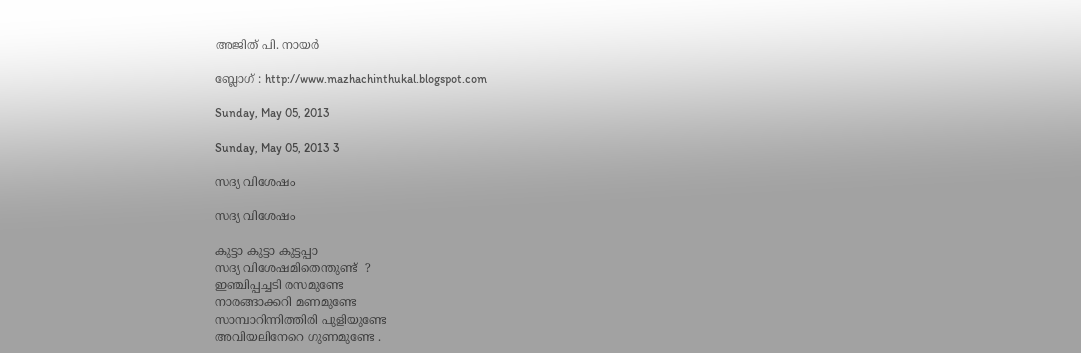അജിത്‌ പി. നായര്‍

ബ്ലോഗ്‌ : http://www.mazhachinthukal.blogspot.com

Sunday, May 05, 2013

Sunday, May 05, 2013 3

സദ്യ വിശേഷം

സദ്യ വിശേഷം

കുട്ടാ കുട്ടാ കുട്ടപ്പാ
സദ്യ വിശേഷമിതെന്തുണ്ട്  ?
ഇഞ്ചിപ്പച്ചടി രസമുണ്ടേ
നാരങ്ങാക്കറി മണമുണ്ടേ
സാമ്പാറിന്നിത്തിരി പുളിയുണ്ടേ
അവിയലിനേറെ ഗുണമുണ്ടേ .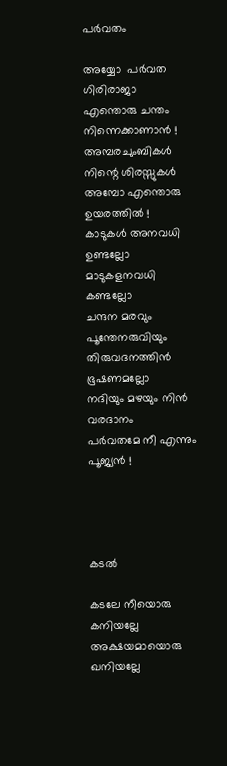പര്‍വതം

അയ്യോ  പര്‍വത ഗിരിരാജാ
എന്തൊരു ചന്തം നിന്നെക്കാണാന്‍ !
അമ്പരചുംബികള്‍ നിന്റെ ശിരസ്സുകള്‍
അമ്പോ എന്തൊരു ഉയരത്തില്‍ !
കാടുകള്‍ അനവധി ഉണ്ടല്ലോ
മാടുകളനവധി കണ്ടല്ലോ
ചന്ദന മരവും പൂന്തേനരുവിയും
തിരുവദനത്തിന്‍ ഭൂഷണമല്ലോ
നദിയും മഴയും നിന്‍ വരദാനം
പര്‍വതമേ നീ എന്നും പൂജ്യന്‍ !




കടല്‍

കടലേ നീയൊരു കനിയല്ലേ
അക്ഷയമായൊരു ഖനിയല്ലേ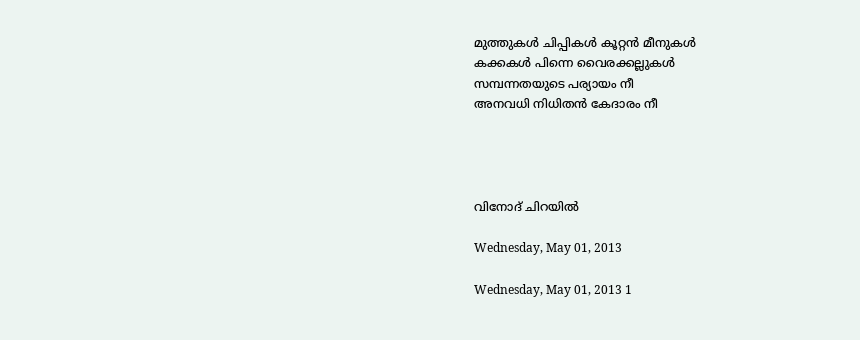മുത്തുകള്‍ ചിപ്പികള്‍ കൂറ്റന്‍ മീനുകള്‍
കക്കകള്‍ പിന്നെ വൈരക്കല്ലുകള്‍
സമ്പന്നതയുടെ പര്യായം നീ
അനവധി നിധിതന്‍ കേദാരം നീ




വിനോദ് ചിറയില്‍

Wednesday, May 01, 2013

Wednesday, May 01, 2013 1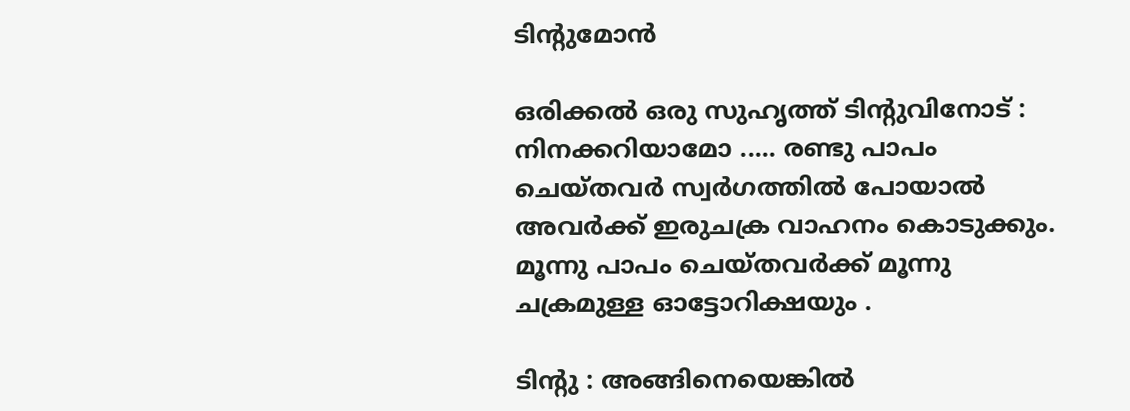ടിന്റുമോന്‍

ഒരിക്കല്‍ ഒരു സുഹൃത്ത് ടിന്റുവിനോട് : നിനക്കറിയാമോ ..... രണ്ടു പാപം ചെയ്തവര്‍ സ്വര്‍ഗത്തില്‍ പോയാല്‍ അവര്‍ക്ക് ഇരുചക്ര വാഹനം കൊടുക്കും.   മൂന്നു പാപം ചെയ്തവര്‍ക്ക് മൂന്നു ചക്രമുള്ള ഓട്ടോറിക്ഷയും .

ടിന്‍റു : അങ്ങിനെയെങ്കില്‍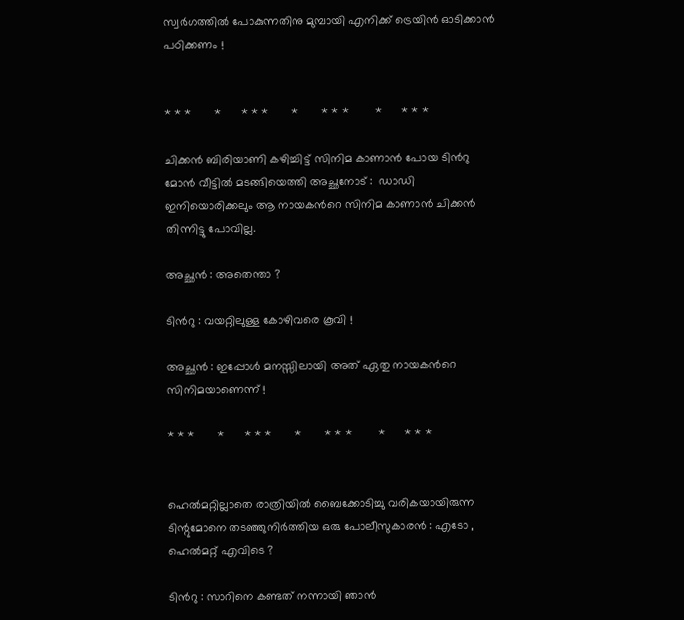സ്വര്‍ഗത്തില്‍ പോകുന്നതിനു മുമ്പായി എനിക്ക് ട്രെയിന്‍ ഓടിക്കാന്‍ പഠിക്കണം !


* * *       *      * * *       *       * * *        *      * * *

ചിക്കന്‍ ബിരിയാണി കഴിച്ചിട്ട് സിനിമ കാണാന്‍ പോയ ടിന്‍റു മോന്‍ വീട്ടില്‍ മടങ്ങിയെത്തി അച്ഛനോട് :  ഡാഡി ഇനിയൊരിക്കലും ആ നായകന്‍റെ സിനിമ കാണാന്‍ ചിക്കന്‍ തിന്നിട്ടു പോവില്ല.

അച്ഛന്‍ : അതെന്താ ?

ടിന്‍റു : വയറ്റിലുള്ള കോഴിവരെ കൂവി !

അച്ഛൻ : ഇപ്പോൾ മനസ്സിലായി അത് ഏതു നായകൻറെ സിനിമയാണെന്ന് !

* * *       *      * * *       *       * * *        *      * * *


ഹെല്‍മറ്റില്ലാതെ രാത്രിയില്‍ ബൈക്കോടിച്ചു വരികയായിരുന്ന ടിന്റുമോനെ തടഞ്ഞുനിര്‍ത്തിയ ഒരു പോലീസുകാരന്‍ : എടോ , ഹെല്‍മറ്റ് എവിടെ ?

ടിന്‍റു : സാറിനെ കണ്ടത് നന്നായി ഞാന്‍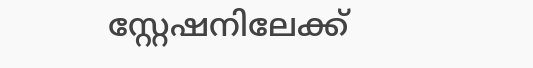സ്റ്റേഷനിലേക്ക്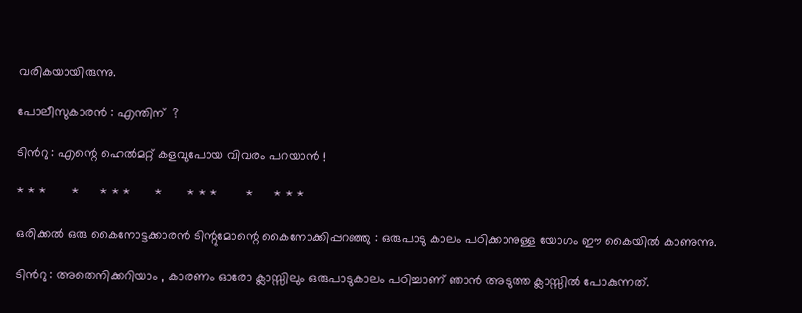വരികയായിരുന്നു.

പോലീസുകാരന്‍ : എന്തിന്  ?

ടിന്‍റു : എന്റെ ഹെല്‍മറ്റ് കളവുപോയ വിവരം പറയാന്‍ !

* * *       *      * * *       *       * * *        *      * * *

ഒരിക്കല്‍ ഒരു കൈനോട്ടക്കാരന്‍ ടിന്റുമോന്റെ കൈനോക്കിപ്പറഞ്ഞു : ഒരുപാടു കാലം പഠിക്കാനുള്ള യോഗം ഈ കൈയില്‍ കാണുന്നു.

ടിന്‍റു : അതെനിക്കറിയാം , കാരണം ഓരോ ക്ലാസ്സിലും ഒരുപാടുകാലം പഠിച്ചാണ് ഞാന്‍ അടുത്ത ക്ലാസ്സില്‍ പോകുന്നത്.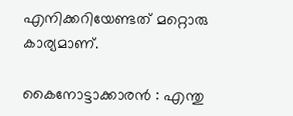എനിക്കറിയേണ്ടത് മറ്റൊരു കാര്യമാണ്.

കൈനോട്ടാക്കാരന്‍ : എന്തു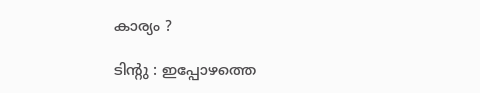കാര്യം ?

ടിന്‍റു : ഇപ്പോഴത്തെ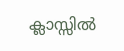ക്ലാസ്സില്‍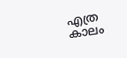എത്ര കാലം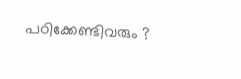പഠിക്കേണ്ടിവരും ?